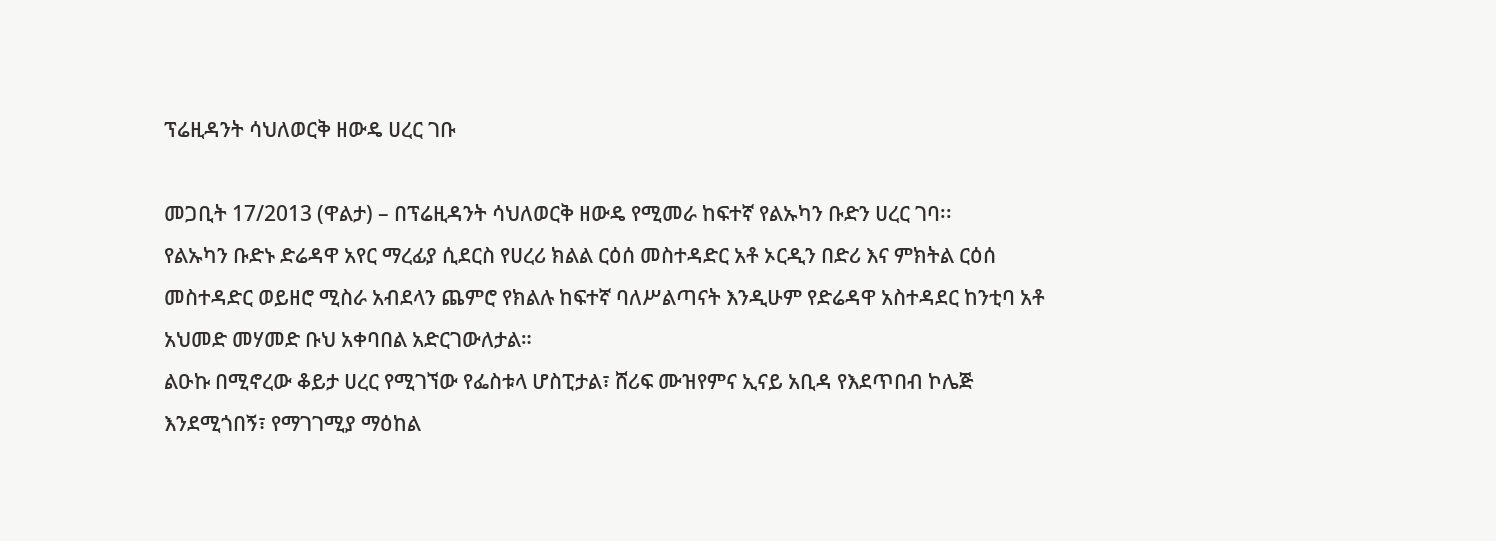ፕሬዚዳንት ሳህለወርቅ ዘውዴ ሀረር ገቡ

መጋቢት 17/2013 (ዋልታ) – በፕሬዚዳንት ሳህለወርቅ ዘውዴ የሚመራ ከፍተኛ የልኡካን ቡድን ሀረር ገባ፡፡
የልኡካን ቡድኑ ድሬዳዋ አየር ማረፊያ ሲደርስ የሀረሪ ክልል ርዕሰ መስተዳድር አቶ ኦርዲን በድሪ እና ምክትል ርዕሰ መስተዳድር ወይዘሮ ሚስራ አብደላን ጨምሮ የክልሉ ከፍተኛ ባለሥልጣናት እንዲሁም የድሬዳዋ አስተዳደር ከንቲባ አቶ አህመድ መሃመድ ቡህ አቀባበል አድርገውለታል።
ልዑኩ በሚኖረው ቆይታ ሀረር የሚገኘው የፌስቱላ ሆስፒታል፣ ሸሪፍ ሙዝየምና ኢናይ አቢዳ የእደጥበብ ኮሌጅ እንደሚጎበኝ፣ የማገገሚያ ማዕከል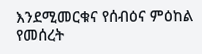እንደሚመርቁና የሰብዕና ምዕከል የመሰረት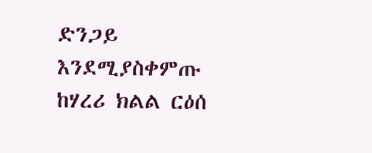ድንጋይ እንደሚያስቀምጡ ከሃረሪ ክልል ርዕሰ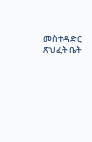መስተዳድር ጽህፈት ቤት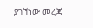ያገኘነው መረጃ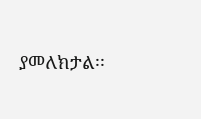ያመለክታል፡፡